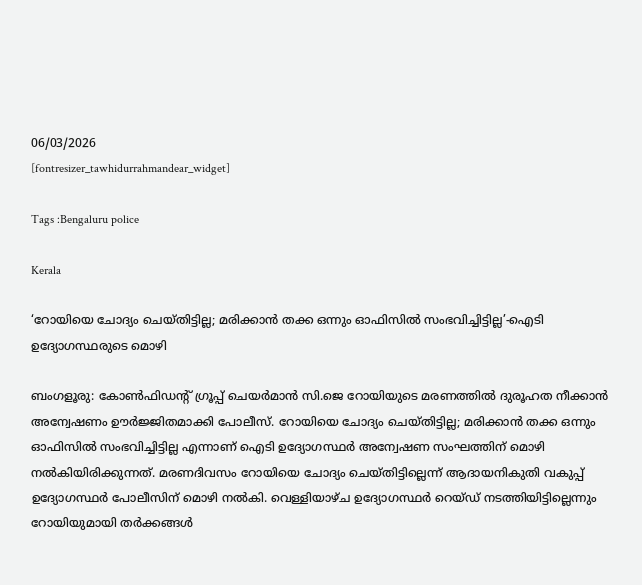06/03/2026
[fontresizer_tawhidurrahmandear_widget]

Tags :Bengaluru police

Kerala

‘റോയിയെ ചോദ്യം ചെയ്തിട്ടില്ല; മരിക്കാൻ തക്ക ഒന്നും ഓഫിസിൽ സംഭവിച്ചിട്ടില്ല’-ഐടി ഉദ്യോഗസ്ഥരുടെ മൊഴി

ബംഗളൂരു: കോൺഫിഡന്റ് ഗ്രൂപ്പ് ചെയർമാൻ സി.ജെ റോയിയുടെ മരണത്തിൽ ദുരൂഹത നീക്കാൻ അന്വേഷണം ഊർജ്ജിതമാക്കി പോലീസ്. റോയിയെ ചോദ്യം ചെയ്തിട്ടില്ല; മരിക്കാൻ തക്ക ഒന്നും ഓഫിസിൽ സംഭവിച്ചിട്ടില്ല എന്നാണ് ഐടി ഉദ്യോഗസ്ഥർ അന്വേഷണ സംഘത്തിന് മൊഴി നൽകിയിരിക്കുന്നത്. മരണദിവസം റോയിയെ ചോദ്യം ചെയ്തിട്ടില്ലെന്ന് ആദായനികുതി വകുപ്പ് ഉദ്യോഗസ്ഥർ പോലീസിന് മൊഴി നൽകി. വെള്ളിയാഴ്ച ഉദ്യോഗസ്ഥർ റെയ്ഡ് നടത്തിയിട്ടില്ലെന്നും റോയിയുമായി തർക്കങ്ങൾ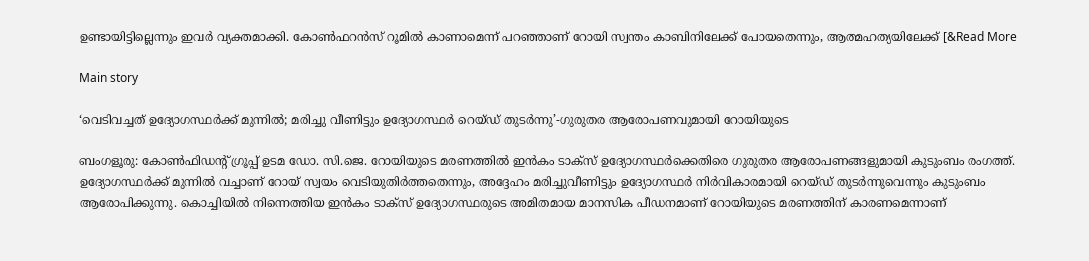ഉണ്ടായിട്ടില്ലെന്നും ഇവർ വ്യക്തമാക്കി. കോൺഫറൻസ് റൂമിൽ കാണാമെന്ന് പറഞ്ഞാണ് റോയി സ്വന്തം കാബിനിലേക്ക് പോയതെന്നും, ആത്മഹത്യയിലേക്ക് [&Read More

Main story

‘വെടിവച്ചത് ഉദ്യോഗസ്ഥർക്ക് മുന്നിൽ; മരിച്ചു വീണിട്ടും ഉദ്യോഗസ്ഥർ റെയ്ഡ് തുടർന്നു’-ഗുരുതര ആരോപണവുമായി റോയിയുടെ

ബംഗളൂരു: കോൺഫിഡന്റ് ഗ്രൂപ്പ് ഉടമ ഡോ. സി.ജെ. റോയിയുടെ മരണത്തിൽ ഇൻകം ടാക്‌സ് ഉദ്യോഗസ്ഥർക്കെതിരെ ഗുരുതര ആരോപണങ്ങളുമായി കുടുംബം രംഗത്ത്. ഉദ്യോഗസ്ഥർക്ക് മുന്നിൽ വച്ചാണ് റോയ് സ്വയം വെടിയുതിർത്തതെന്നും, അദ്ദേഹം മരിച്ചുവീണിട്ടും ഉദ്യോഗസ്ഥർ നിർവികാരമായി റെയ്ഡ് തുടർന്നുവെന്നും കുടുംബം ആരോപിക്കുന്നു. കൊച്ചിയിൽ നിന്നെത്തിയ ഇൻകം ടാക്‌സ് ഉദ്യോഗസ്ഥരുടെ അമിതമായ മാനസിക പീഡനമാണ് റോയിയുടെ മരണത്തിന് കാരണമെന്നാണ്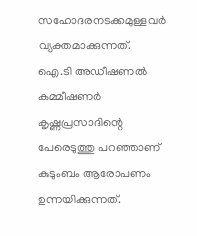സഹോദരനടക്കമുള്ളവർ വ്യക്തമാക്കുന്നത്. ഐ.ടി അഡീഷണൽ കമ്മീഷണർ കൃഷ്ണപ്രസാദിന്റെ പേരെടുത്തു പറഞ്ഞാണ് കുടുംബം ആരോപണം ഉന്നയിക്കുന്നത്.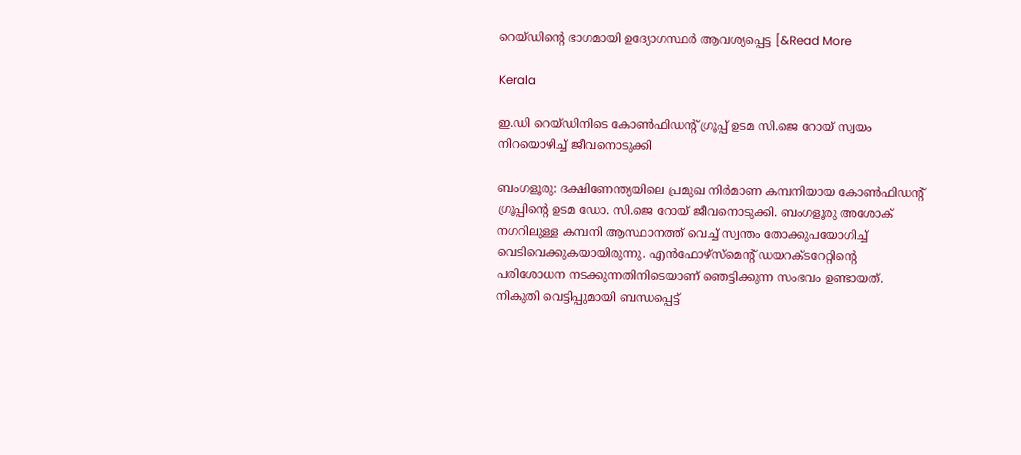റെയ്ഡിന്റെ ഭാഗമായി ഉദ്യോഗസ്ഥർ ആവശ്യപ്പെട്ട [&Read More

Kerala

ഇ.ഡി റെയ്ഡിനിടെ കോൺഫിഡന്റ് ഗ്രൂപ്പ് ഉടമ സി.ജെ റോയ് സ്വയം നിറയൊഴിച്ച് ജീവനൊടുക്കി

ബംഗളൂരു: ദക്ഷിണേന്ത്യയിലെ പ്രമുഖ നിർമാണ കമ്പനിയായ കോൺഫിഡന്റ് ഗ്രൂപ്പിന്റെ ഉടമ ഡോ. സി.ജെ റോയ് ജീവനൊടുക്കി. ബംഗളൂരു അശോക് നഗറിലുള്ള കമ്പനി ആസ്ഥാനത്ത് വെച്ച് സ്വന്തം തോക്കുപയോഗിച്ച് വെടിവെക്കുകയായിരുന്നു. എൻഫോഴ്‌സ്മെന്റ് ഡയറക്ടറേറ്റിന്റെ പരിശോധന നടക്കുന്നതിനിടെയാണ് ഞെട്ടിക്കുന്ന സംഭവം ഉണ്ടായത്. നികുതി വെട്ടിപ്പുമായി ബന്ധപ്പെട്ട്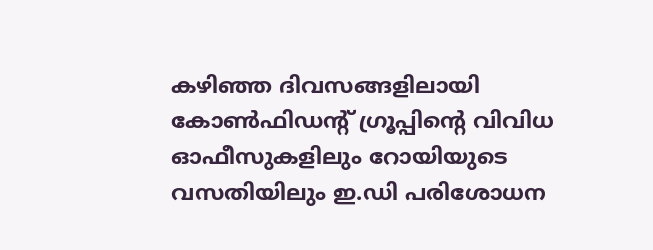കഴിഞ്ഞ ദിവസങ്ങളിലായി കോൺഫിഡന്റ് ഗ്രൂപ്പിന്റെ വിവിധ ഓഫീസുകളിലും റോയിയുടെ വസതിയിലും ഇ.ഡി പരിശോധന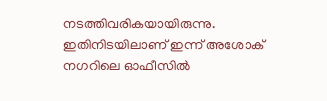നടത്തിവരികയായിരുന്നു. ഇതിനിടയിലാണ് ഇന്ന് അശോക് നഗറിലെ ഓഫീസിൽ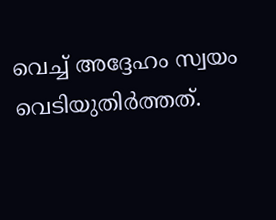വെച്ച് അദ്ദേഹം സ്വയം വെടിയുതിർത്തത്.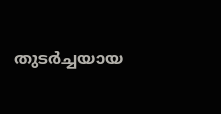തുടർച്ചയായ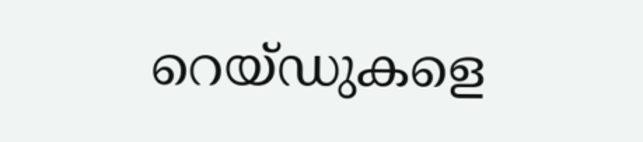റെയ്ഡുകളെ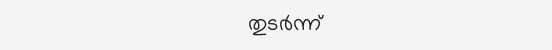തുടർന്ന്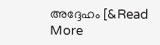അദ്ദേഹം [&Read More